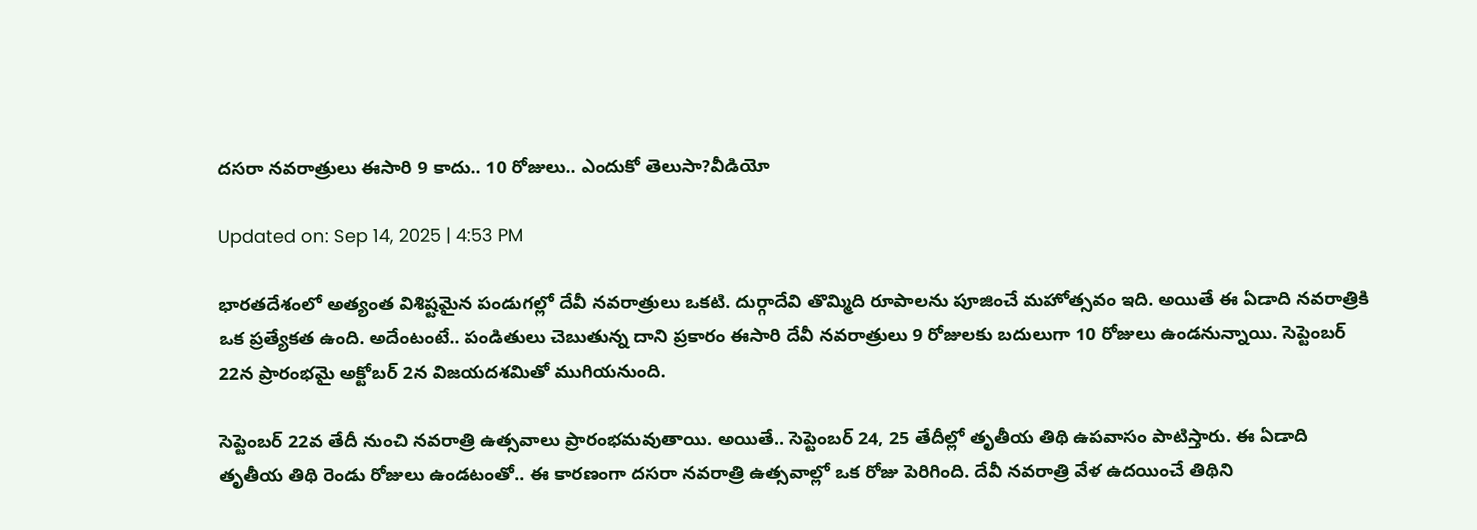దసరా నవరాత్రులు ఈసారి 9 కాదు.. 10 రోజులు.. ఎందుకో తెలుసా?వీడియో

Updated on: Sep 14, 2025 | 4:53 PM

భారతదేశంలో అత్యంత విశిష్టమైన పండుగల్లో దేవీ నవరాత్రులు ఒకటి. దుర్గాదేవి తొమ్మిది రూపాలను పూజించే మహోత్సవం ఇది. అయితే ఈ ఏడాది నవరాత్రికి ఒక ప్రత్యేకత ఉంది. అదేంటంటే.. పండితులు చెబుతున్న దాని ప్రకారం ఈసారి దేవీ నవరాత్రులు 9 రోజులకు బదులుగా 10 రోజులు ఉండనున్నాయి. సెప్టెంబర్ 22న ప్రారంభమై అక్టోబర్ 2న విజయదశమితో ముగియనుంది.

సెప్టెంబర్ 22వ తేదీ నుంచి నవరాత్రి ఉత్సవాలు ప్రారంభమవుతాయి. అయితే.. సెప్టెంబర్ 24, 25 తేదీల్లో తృతీయ తిథి ఉపవాసం పాటిస్తారు. ఈ ఏడాది తృతీయ తిథి రెండు రోజులు ఉండటంతో.. ఈ కారణంగా దసరా నవరాత్రి ఉత్సవాల్లో ఒక రోజు పెరిగింది. దేవీ నవరాత్రి వేళ ఉదయించే తిథిని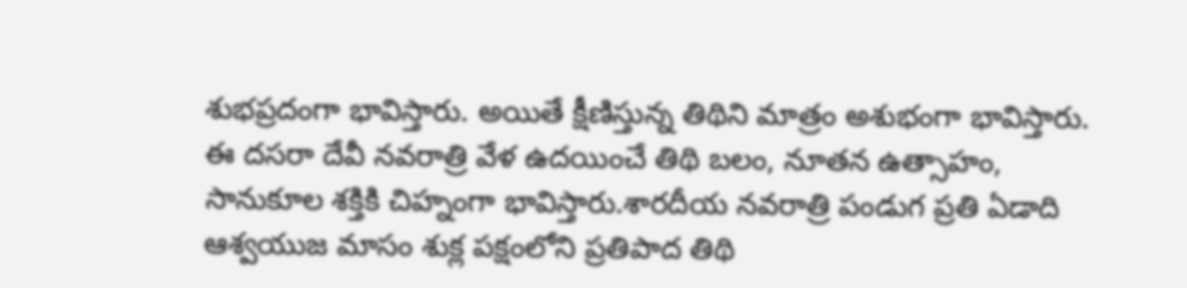శుభప్రదంగా భావిస్తారు. అయితే క్షీణిస్తున్న తిథిని మాత్రం అశుభంగా భావిస్తారు. ఈ దసరా దేవీ నవరాత్రి వేళ ఉదయించే తిథి బలం, నూతన ఉత్సాహం, సానుకూల శక్తికి చిహ్నంగా భావిస్తారు.శారదీయ నవరాత్రి పండుగ ప్రతి ఏడాది ఆశ్వయుజ మాసం శుక్ల పక్షంలోని ప్రతిపాద తిథి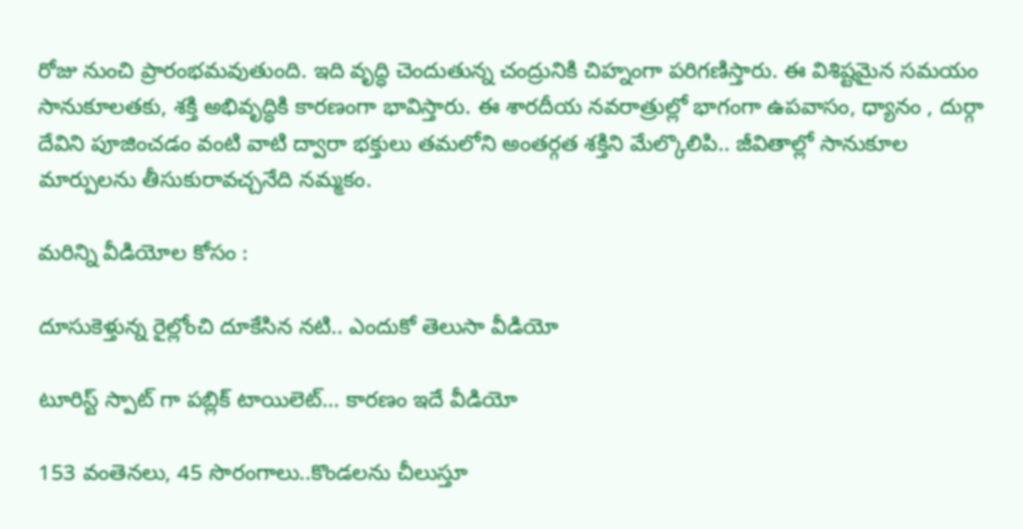రోజు నుంచి ప్రారంభమవుతుంది. ఇది వృద్ధి చెందుతున్న చంద్రునికి చిహ్నంగా పరిగణిస్తారు. ఈ విశిష్టమైన సమయం సానుకూలతకు, శక్తి అభివృద్ధికి కారణంగా భావిస్తారు. ఈ శారదీయ నవరాత్రుల్లో భాగంగా ఉపవాసం, ధ్యానం , దుర్గా దేవిని పూజించడం వంటి వాటి ద్వారా భక్తులు తమలోని అంతర్గత శక్తిని మేల్కొలిపి.. జీవితాల్లో సానుకూల మార్పులను తీసుకురావచ్చనేది నమ్మకం.

మరిన్ని వీడియోల కోసం :

దూసుకెళ్తున్న రైల్లోంచి దూకేసిన నటి.. ఎందుకో తెలుసా వీడియో

టూరిస్ట్ స్పాట్ గా పబ్లిక్ టాయిలెట్… కారణం ఇదే వీడియో

153 వంతెనలు, 45 సొరంగాలు..కొండలను చీలుస్తూ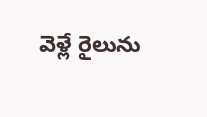వెళ్లే రైలును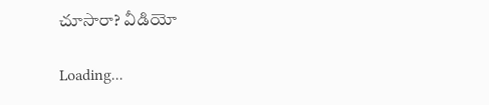చూసారా? వీడియో

Loading...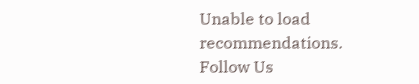Unable to load recommendations.
Follow Us